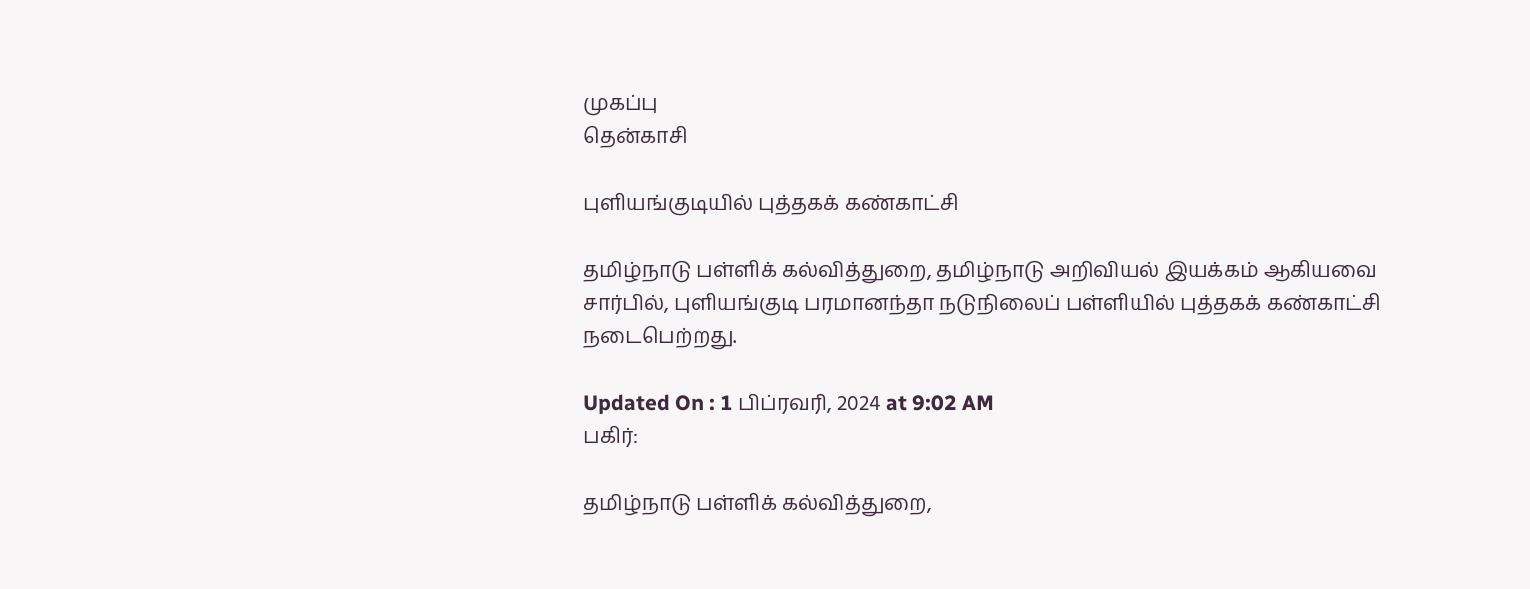முகப்பு
தென்காசி

புளியங்குடியில் புத்தகக் கண்காட்சி

தமிழ்நாடு பள்ளிக் கல்வித்துறை, தமிழ்நாடு அறிவியல் இயக்கம் ஆகியவை சார்பில், புளியங்குடி பரமானந்தா நடுநிலைப் பள்ளியில் புத்தகக் கண்காட்சி நடைபெற்றது.

Updated On : 1 பிப்ரவரி, 2024 at 9:02 AM
பகிர்:

தமிழ்நாடு பள்ளிக் கல்வித்துறை,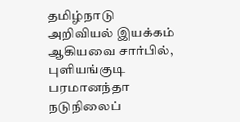தமிழ்நாடு அறிவியல் இயக்கம் ஆகியவை சார்பில், புளியங்குடி பரமானந்தா நடுநிலைப்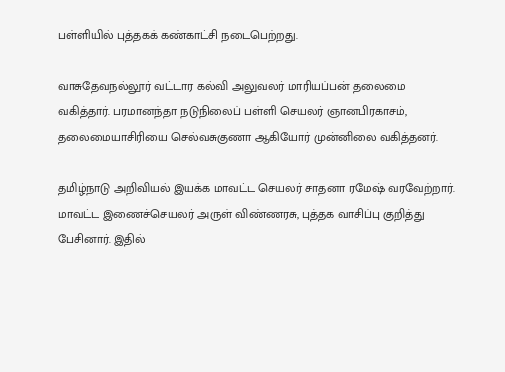பள்ளியில் புத்தகக் கண்காட்சி நடைபெற்றது.

வாசுதேவநல்லூர் வட்டார கல்வி அலுவலர் மாரியப்பன் தலைமை வகித்தார். பரமானந்தா நடுநிலைப் பள்ளி செயலர் ஞானபிரகாசம், தலைமையாசிரியை செல்வசுகுணா ஆகியோர் முன்னிலை வகித்தனர்.

தமிழ்நாடு அறிவியல் இயக்க மாவட்ட செயலர் சாதனா ரமேஷ் வரவேற்றார். மாவட்ட இணைச்செயலர் அருள் விண்ணரசு, புத்தக வாசிப்பு குறித்து பேசினார். இதில்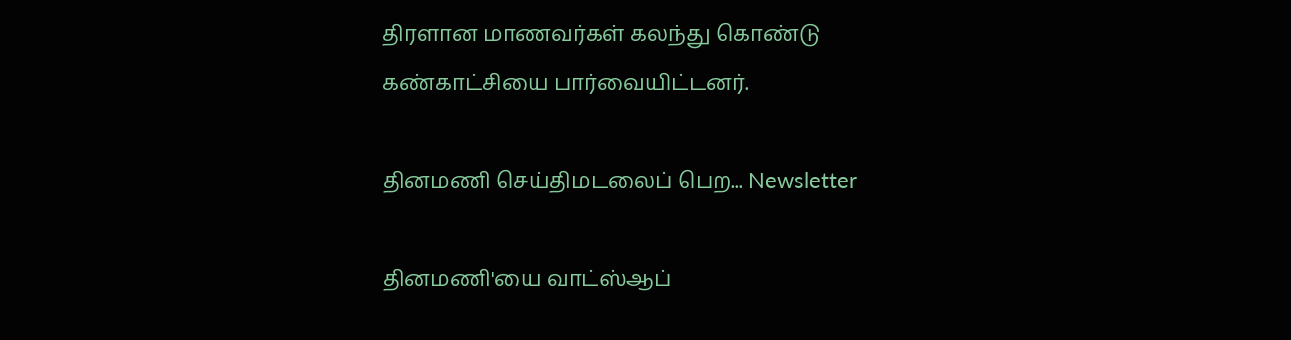திரளான மாணவர்கள் கலந்து கொண்டு கண்காட்சியை பார்வையிட்டனர்.

தினமணி செய்திமடலைப் பெற... Newsletter

தினமணி'யை வாட்ஸ்ஆப்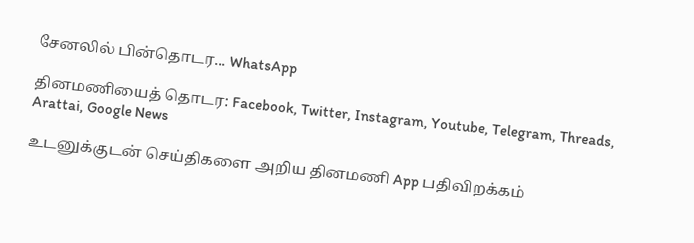சேனலில் பின்தொடர... WhatsApp

தினமணியைத் தொடர: Facebook, Twitter, Instagram, Youtube, Telegram, Threads, Arattai, Google News

உடனுக்குடன் செய்திகளை அறிய தினமணி App பதிவிறக்கம்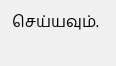செய்யவும்.